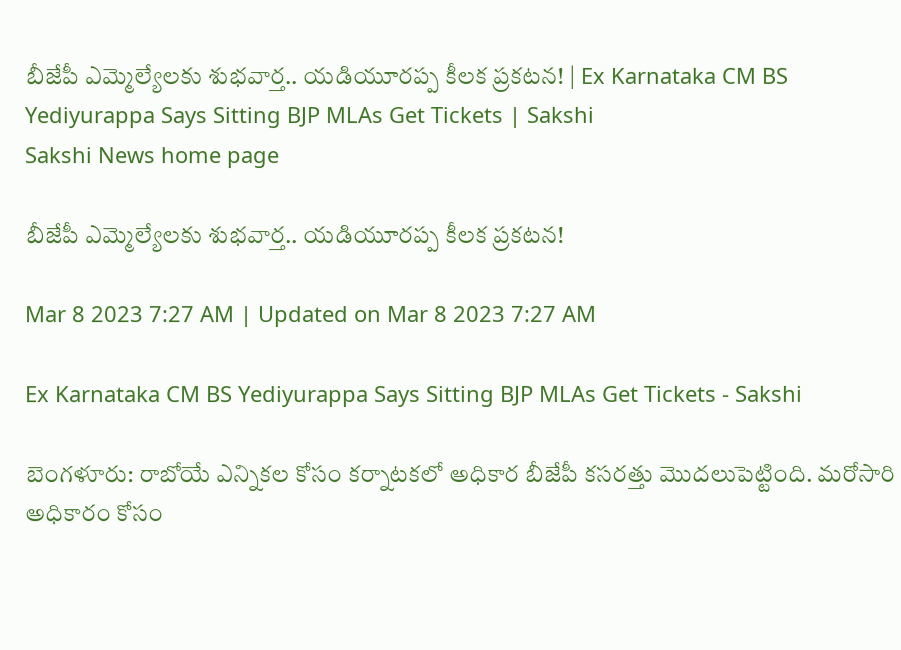బీజేపీ ఎమ్మెల్యేలకు శుభవార్త.. యడియూరప్ప కీలక ప్రకటన! | Ex Karnataka CM BS Yediyurappa Says Sitting BJP MLAs Get Tickets | Sakshi
Sakshi News home page

బీజేపీ ఎమ్మెల్యేలకు శుభవార్త.. యడియూరప్ప కీలక ప్రకటన!

Mar 8 2023 7:27 AM | Updated on Mar 8 2023 7:27 AM

Ex Karnataka CM BS Yediyurappa Says Sitting BJP MLAs Get Tickets - Sakshi

బెంగళూరు: రాబోయే ఎన్నికల కోసం కర్నాటకలో అధికార బీజేపీ కసరత్తు మొదలుపెట్టింది. మరోసారి అధికారం కోసం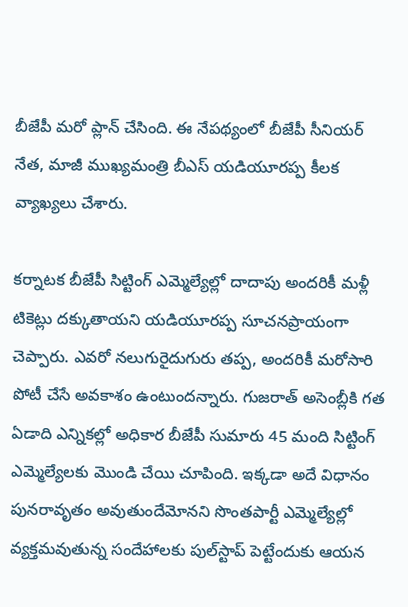బీజేపీ మరో ప్లాన్‌ చేసింది. ఈ నేపథ్యంలో బీజేపీ సీనియర్‌ నేత, మాజీ ముఖ్యమంత్రి బీఎస్‌ యడియూరప్ప కీలక వ్యాఖ్యలు చేశారు.

కర్నాటక బీజేపీ సిట్టింగ్‌ ఎమ్మెల్యేల్లో దాదాపు అందరికీ మళ్లీ టికెట్లు దక్కుతాయని యడియూరప్ప సూచనప్రాయంగా చెప్పారు. ఎవరో నలుగురైదుగురు తప్ప, అందరికీ మరోసారి పోటీ చేసే అవకాశం ఉంటుందన్నారు. గుజరాత్‌ అసెంబ్లీకి గత ఏడాది ఎన్నికల్లో అధికార బీజేపీ సుమారు 45 మంది సిట్టింగ్‌ ఎమ్మెల్యేలకు మొండి చేయి చూపింది. ఇక్కడా అదే విధానం పునరావృతం అవుతుందేమోనని సొంతపార్టీ ఎమ్మెల్యేల్లో వ్యక్తమవుతున్న సందేహాలకు పుల్‌స్టాప్‌ పెట్టేందుకు ఆయన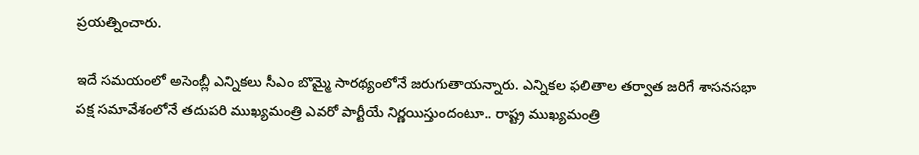ప్రయత్నించారు.

ఇదే సమయంలో అసెంబ్లీ ఎన్నికలు సీఎం బొమ్మై సారథ్యంలోనే జరుగుతాయన్నారు. ఎన్నికల ఫలితాల తర్వాత జరిగే శాసనసభా పక్ష సమావేశంలోనే తదుపరి ముఖ్యమంత్రి ఎవరో పార్టీయే నిర్ణయిస్తుందంటూ.. రాష్ట్ర ముఖ్యమంత్రి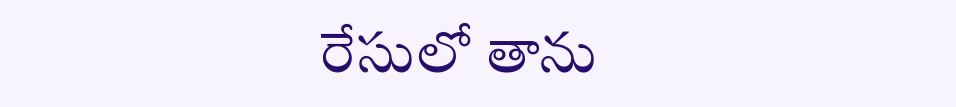రేసులో తాను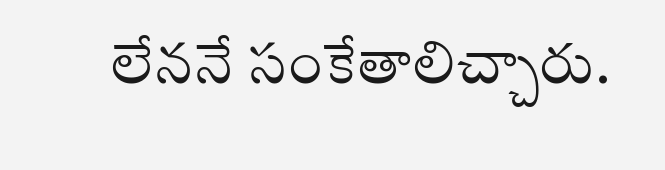లేననే సంకేతాలిచ్చారు.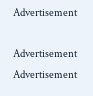Advertisement

Advertisement
Advertisement